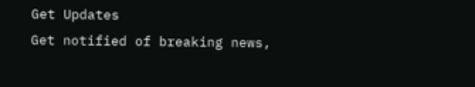Get Updates
Get notified of breaking news,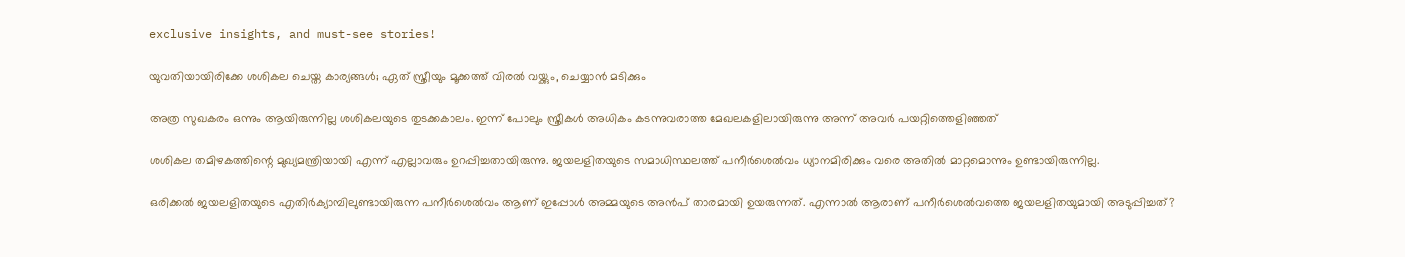exclusive insights, and must-see stories!

യുവതിയായിരിക്കേ ശശികല ചെയ്ത കാര്യങ്ങള്‍; ഏത് സ്ത്രീയും മൂക്കത്ത് വിരല്‍ വയ്ക്കും, ചെയ്യാന്‍ മടിക്കും

അത്ര സുഖകരം ഒന്നും ആയിരുന്നില്ല ശശികലയുടെ തുടക്കകാലം. ഇന്ന് പോലും സ്ത്രീകള്‍ അധികം കടന്നുവരാത്ത മേഖലകളിലായിരുന്നു അന്ന് അവര്‍ പയറ്റിത്തെളിഞ്ഞത്

ശശികല തമിഴകത്തിന്റെ മുഖ്യമന്ത്രിയായി എന്ന് എല്ലാവരും ഉറപ്പിച്ചതായിരുന്നു. ജയലളിതയുടെ സമാധിസ്ഥലത്ത് പനീര്‍ശെല്‍വം ധ്യാനമിരിക്കും വരെ അതില്‍ മാറ്റമൊന്നും ഉണ്ടായിരുന്നില്ല.

ഒരിക്കല്‍ ജയലളിതയുടെ എതിര്‍ക്യാമ്പിലുണ്ടായിരുന്ന പനീര്‍ശെല്‍വം ആണ് ഇപ്പോള്‍ അമ്മയുടെ അന്‍പ് താരമായി ഉയരുന്നത്. എന്നാല്‍ ആരാണ് പനീര്‍ശെല്‍വത്തെ ജയലളിതയുമായി അടുപ്പിച്ചത്?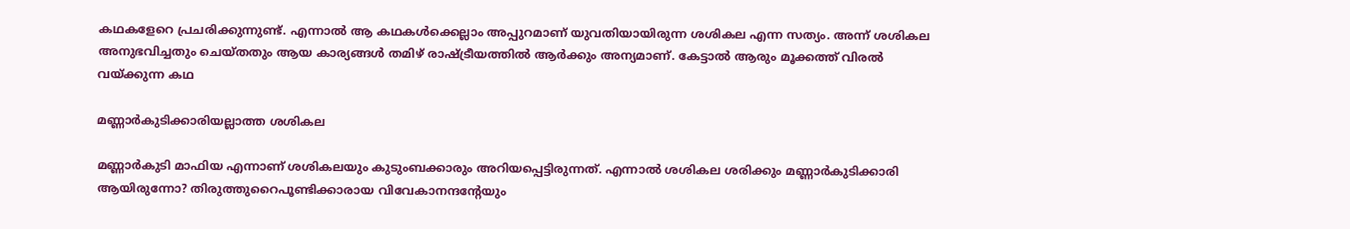കഥകളേറെ പ്രചരിക്കുന്നുണ്ട്. എന്നാല്‍ ആ കഥകള്‍ക്കെല്ലാം അപ്പുറമാണ് യുവതിയായിരുന്ന ശശികല എന്ന സത്യം. അന്ന് ശശികല അനുഭവിച്ചതും ചെയ്തതും ആയ കാര്യങ്ങള്‍ തമിഴ് രാഷ്ട്രീയത്തില്‍ ആര്‍ക്കും അന്യമാണ്. കേട്ടാല്‍ ആരും മൂക്കത്ത് വിരല്‍ വയ്ക്കുന്ന കഥ

മണ്ണാര്‍കുടിക്കാരിയല്ലാത്ത ശശികല

മണ്ണാര്‍കുടി മാഫിയ എന്നാണ് ശശികലയും കുടുംബക്കാരും അറിയപ്പെട്ടിരുന്നത്. എന്നാല്‍ ശശികല ശരിക്കും മണ്ണാര്‍കുടിക്കാരി ആയിരുന്നോ? തിരുത്തുറൈപൂണ്ടിക്കാരായ വിവേകാനന്ദന്റേയും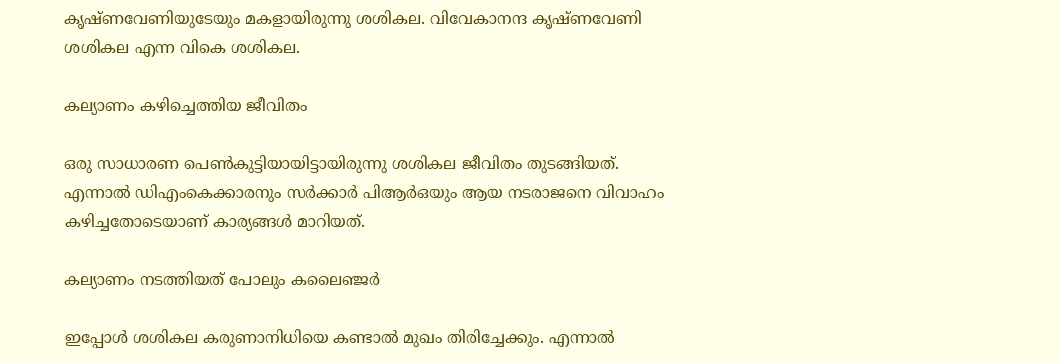കൃഷ്ണവേണിയുടേയും മകളായിരുന്നു ശശികല. വിവേകാനന്ദ കൃഷ്ണവേണി ശശികല എന്ന വികെ ശശികല.

കല്യാണം കഴിച്ചെത്തിയ ജീവിതം

ഒരു സാധാരണ പെണ്‍കുട്ടിയായിട്ടായിരുന്നു ശശികല ജീവിതം തുടങ്ങിയത്. എന്നാല്‍ ഡിഎംകെക്കാരനും സര്‍ക്കാര്‍ പിആര്‍ഒയും ആയ നടരാജനെ വിവാഹം കഴിച്ചതോടെയാണ് കാര്യങ്ങള്‍ മാറിയത്.

കല്യാണം നടത്തിയത് പോലും കലൈഞ്ജര്‍

ഇപ്പോള്‍ ശശികല കരുണാനിധിയെ കണ്ടാല്‍ മുഖം തിരിച്ചേക്കും. എന്നാല്‍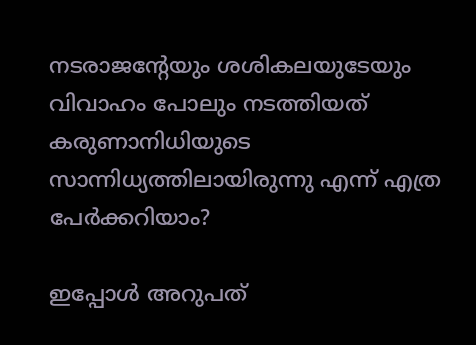നടരാജന്റേയും ശശികലയുടേയും വിവാഹം പോലും നടത്തിയത് കരുണാനിധിയുടെ സാന്നിധ്യത്തിലായിരുന്നു എന്ന് എത്ര പേര്‍ക്കറിയാം?

ഇപ്പോള്‍ അറുപത്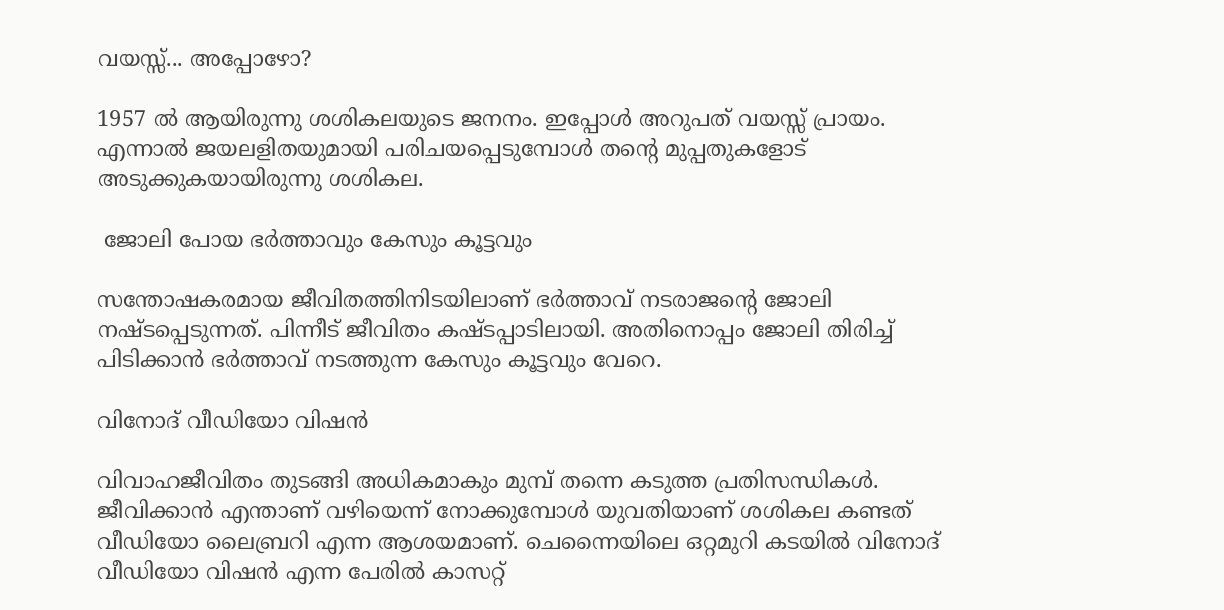വയസ്സ്... അപ്പോഴോ?

1957 ല്‍ ആയിരുന്നു ശശികലയുടെ ജനനം. ഇപ്പോള്‍ അറുപത് വയസ്സ് പ്രായം. എന്നാല്‍ ജയലളിതയുമായി പരിചയപ്പെടുമ്പോള്‍ തന്റെ മുപ്പതുകളോട് അടുക്കുകയായിരുന്നു ശശികല.

 ജോലി പോയ ഭര്‍ത്താവും കേസും കൂട്ടവും

സന്തോഷകരമായ ജീവിതത്തിനിടയിലാണ് ഭര്‍ത്താവ് നടരാജന്റെ ജോലി നഷ്ടപ്പെടുന്നത്. പിന്നീട് ജീവിതം കഷ്ടപ്പാടിലായി. അതിനൊപ്പം ജോലി തിരിച്ച് പിടിക്കാന്‍ ഭര്‍ത്താവ് നടത്തുന്ന കേസും കൂട്ടവും വേറെ.

വിനോദ് വീഡിയോ വിഷന്‍

വിവാഹജീവിതം തുടങ്ങി അധികമാകും മുമ്പ് തന്നെ കടുത്ത പ്രതിസന്ധികള്‍. ജീവിക്കാന്‍ എന്താണ് വഴിയെന്ന് നോക്കുമ്പോള്‍ യുവതിയാണ് ശശികല കണ്ടത് വീഡിയോ ലൈബ്രറി എന്ന ആശയമാണ്. ചെന്നൈയിലെ ഒറ്റമുറി കടയില്‍ വിനോദ് വീഡിയോ വിഷന്‍ എന്ന പേരില്‍ കാസറ്റ്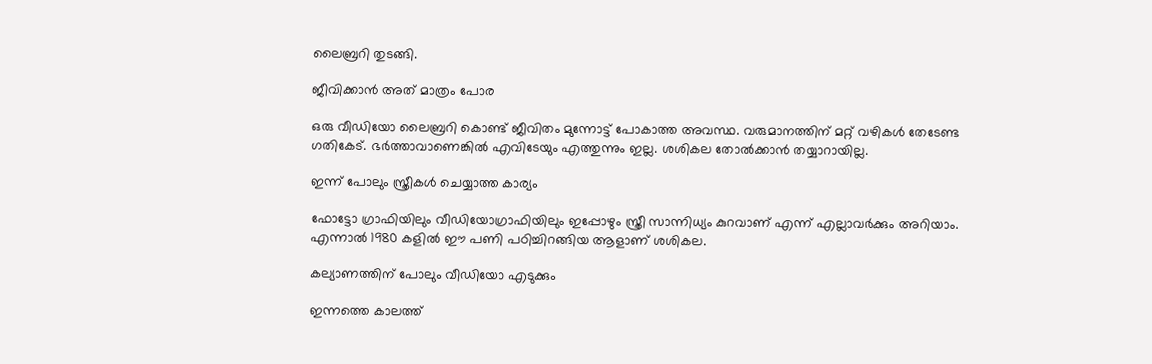ലൈബ്രറി തുടങ്ങി.

ജീവിക്കാന്‍ അത് മാത്രം പോര

ഒരു വീഡിയോ ലൈബ്രറി കൊണ്ട് ജീവിതം മുന്നോട്ട് പോകാത്ത അവസ്ഥ. വരുമാനത്തിന് മറ്റ് വഴികള്‍ തേടേണ്ട ഗതികേട്. ഭര്‍ത്താവാണെങ്കില്‍ എവിടേയും എത്തുന്നും ഇല്ല. ശശികല തോല്‍ക്കാന്‍ തയ്യാറായില്ല.

ഇന്ന് പോലും സ്ത്രീകള്‍ ചെയ്യാത്ത കാര്യം

ഫോട്ടോ ഗ്രാഫിയിലും വീഡിയോഗ്രാഫിയിലും ഇപ്പോഴും സ്ത്രീ സാന്നിധ്യം കുറവാണ് എന്ന് എല്ലാവര്‍ക്കും അറിയാം. എന്നാല്‍ 1980 കളില്‍ ഈ പണി പഠിച്ചിറങ്ങിയ ആളാണ് ശശികല.

കല്യാണത്തിന് പോലും വീഡിയോ എടുക്കും

ഇന്നത്തെ കാലത്ത്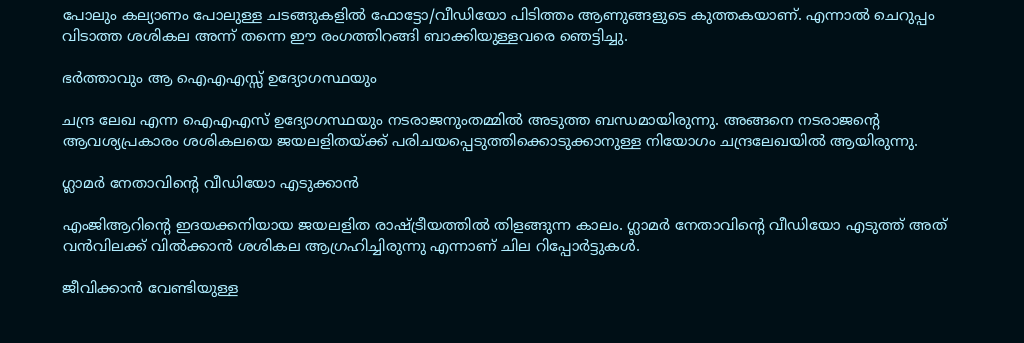പോലും കല്യാണം പോലുള്ള ചടങ്ങുകളില്‍ ഫോട്ടോ/വീഡിയോ പിടിത്തം ആണുങ്ങളുടെ കുത്തകയാണ്. എന്നാല്‍ ചെറുപ്പം വിടാത്ത ശശികല അന്ന് തന്നെ ഈ രംഗത്തിറങ്ങി ബാക്കിയുള്ളവരെ ഞെട്ടിച്ചു.

ഭര്‍ത്താവും ആ ഐഎഎസ്സ് ഉദ്യോഗസ്ഥയും

ചന്ദ്ര ലേഖ എന്ന ഐഎഎസ് ഉദ്യോഗസ്ഥയും നടരാജനുംതമ്മില്‍ അടുത്ത ബന്ധമായിരുന്നു. അങ്ങനെ നടരാജന്റെ ആവശ്യപ്രകാരം ശശികലയെ ജയലളിതയ്ക്ക് പരിചയപ്പെടുത്തിക്കൊടുക്കാനുള്ള നിയോഗം ചന്ദ്രലേഖയില്‍ ആയിരുന്നു.

ഗ്ലാമര്‍ നേതാവിന്റെ വീഡിയോ എടുക്കാന്‍

എംജിആറിന്റെ ഇദയക്കനിയായ ജയലളിത രാഷ്ട്രീയത്തില്‍ തിളങ്ങുന്ന കാലം. ഗ്ലാമര്‍ നേതാവിന്റെ വീഡിയോ എടുത്ത് അത് വന്‍വിലക്ക് വില്‍ക്കാന്‍ ശശികല ആഗ്രഹിച്ചിരുന്നു എന്നാണ് ചില റിപ്പോര്‍ട്ടുകള്‍.

ജീവിക്കാന്‍ വേണ്ടിയുള്ള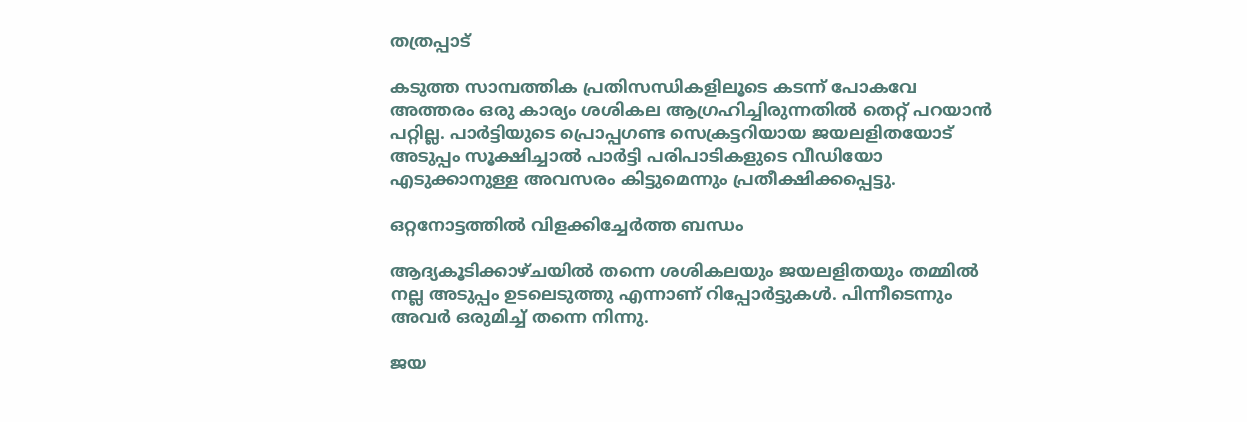തത്രപ്പാട്

കടുത്ത സാമ്പത്തിക പ്രതിസന്ധികളിലൂടെ കടന്ന് പോകവേ അത്തരം ഒരു കാര്യം ശശികല ആഗ്രഹിച്ചിരുന്നതില്‍ തെറ്റ് പറയാന്‍ പറ്റില്ല. പാര്‍ട്ടിയുടെ പ്രൊപ്പഗണ്ട സെക്രട്ടറിയായ ജയലളിതയോട് അടുപ്പം സൂക്ഷിച്ചാല്‍ പാര്‍ട്ടി പരിപാടികളുടെ വീഡിയോ എടുക്കാനുള്ള അവസരം കിട്ടുമെന്നും പ്രതീക്ഷിക്കപ്പെട്ടു.

ഒറ്റനോട്ടത്തില്‍ വിളക്കിച്ചേര്‍ത്ത ബന്ധം

ആദ്യകൂടിക്കാഴ്ചയില്‍ തന്നെ ശശികലയും ജയലളിതയും തമ്മില്‍ നല്ല അടുപ്പം ഉടലെടുത്തു എന്നാണ് റിപ്പോര്‍ട്ടുകള്‍. പിന്നീടെന്നും അവര്‍ ഒരുമിച്ച് തന്നെ നിന്നു.

ജയ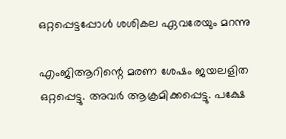ഒറ്റപ്പെട്ടപ്പോള്‍ ശശികല ഏവരേയും മറന്നു

എംജിആറിന്റെ മരണ ശേഷം ജയലളിത ഒറ്റപ്പെട്ടു. അവര്‍ ആക്രമിക്കപ്പെട്ടു. പക്ഷേ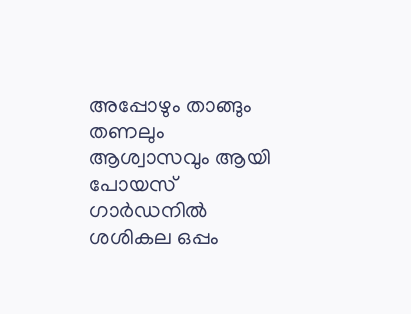അപ്പോഴും താങ്ങും തണലും ആശ്വാസവും ആയി പോയസ് ഗാര്‍ഡനില്‍ ശശികല ഒപ്പം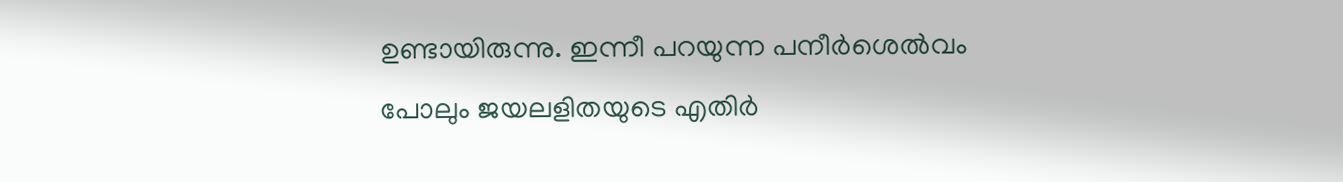ഉണ്ടായിരുന്നു. ഇന്നീ പറയുന്ന പനീര്‍ശെല്‍വം പോലും ജയലളിതയുടെ എതിര്‍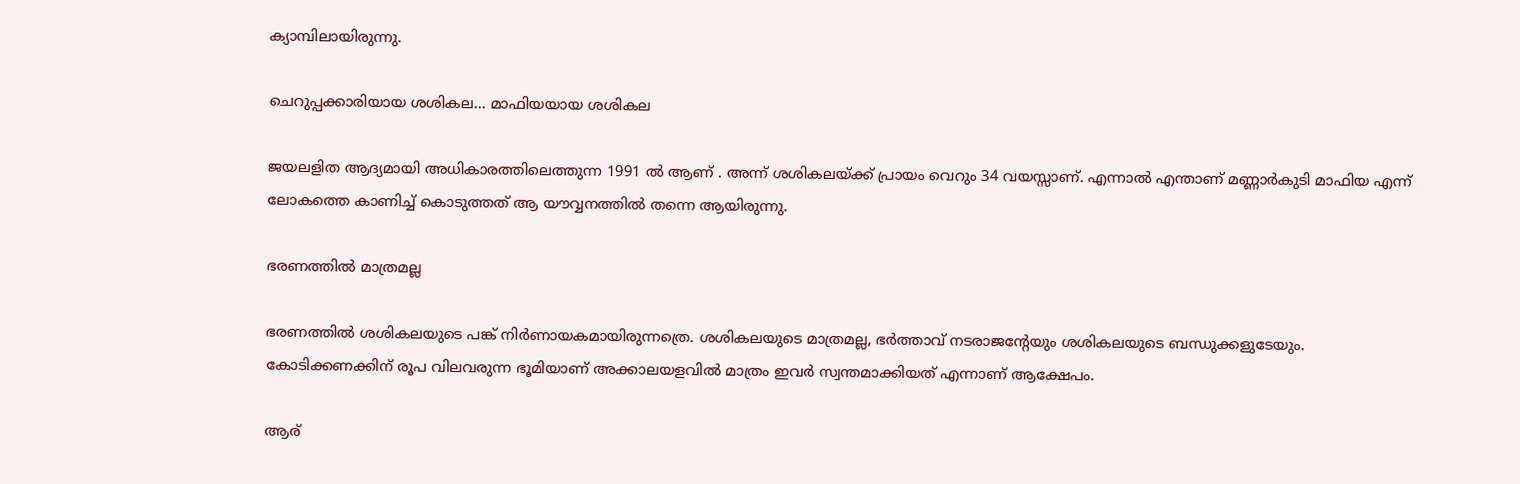ക്യാമ്പിലായിരുന്നു.

ചെറുപ്പക്കാരിയായ ശശികല... മാഫിയയായ ശശികല

ജയലളിത ആദ്യമായി അധികാരത്തിലെത്തുന്ന 1991 ല്‍ ആണ് . അന്ന് ശശികലയ്ക്ക് പ്രായം വെറും 34 വയസ്സാണ്. എന്നാല്‍ എന്താണ് മണ്ണാര്‍കുടി മാഫിയ എന്ന് ലോകത്തെ കാണിച്ച് കൊടുത്തത് ആ യൗവ്വനത്തില്‍ തന്നെ ആയിരുന്നു.

ഭരണത്തില്‍ മാത്രമല്ല

ഭരണത്തില്‍ ശശികലയുടെ പങ്ക് നിര്‍ണായകമായിരുന്നത്രെ. ശശികലയുടെ മാത്രമല്ല, ഭര്‍ത്താവ് നടരാജന്റേയും ശശികലയുടെ ബന്ധുക്കളുടേയും. കോടിക്കണക്കിന് രൂപ വിലവരുന്ന ഭൂമിയാണ് അക്കാലയളവില്‍ മാത്രം ഇവര്‍ സ്വന്തമാക്കിയത് എന്നാണ് ആക്ഷേപം.

ആര്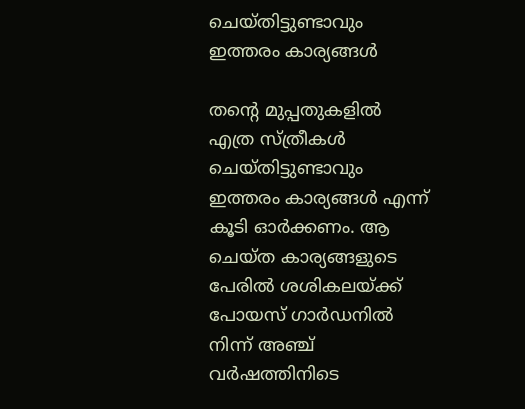ചെയ്തിട്ടുണ്ടാവും ഇത്തരം കാര്യങ്ങള്‍

തന്റെ മുപ്പതുകളില്‍ എത്ര സ്ത്രീകള്‍ ചെയ്തിട്ടുണ്ടാവും ഇത്തരം കാര്യങ്ങള്‍ എന്ന് കൂടി ഓര്‍ക്കണം. ആ ചെയ്ത കാര്യങ്ങളുടെ പേരില്‍ ശശികലയ്ക്ക് പോയസ് ഗാര്‍ഡനില്‍ നിന്ന് അഞ്ച് വര്‍ഷത്തിനിടെ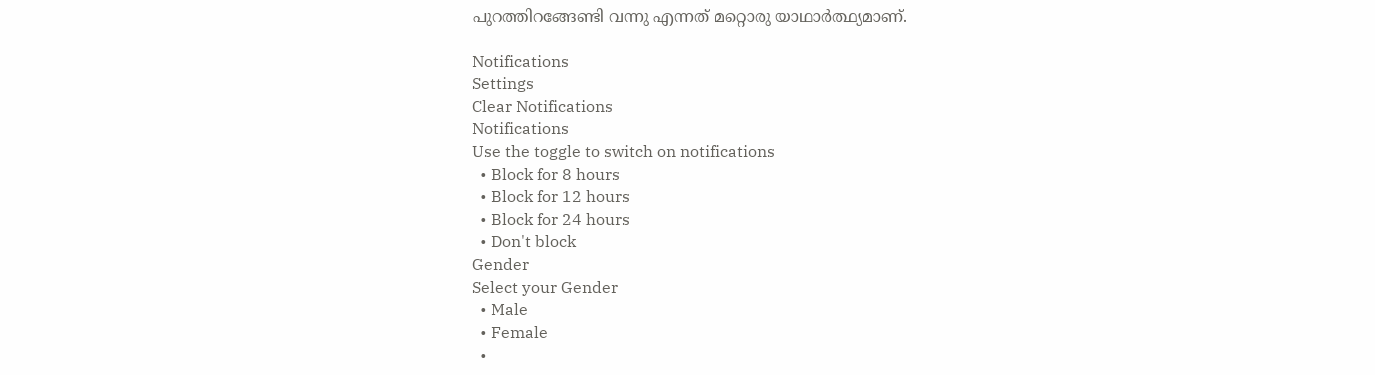പുറത്തിറങ്ങേണ്ടി വന്നു എന്നത് മറ്റൊരു യാഥാര്‍ത്ഥ്യമാണ്.

Notifications
Settings
Clear Notifications
Notifications
Use the toggle to switch on notifications
  • Block for 8 hours
  • Block for 12 hours
  • Block for 24 hours
  • Don't block
Gender
Select your Gender
  • Male
  • Female
  •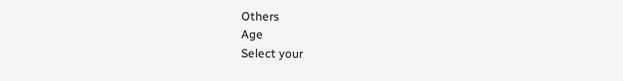Others
Age
Select your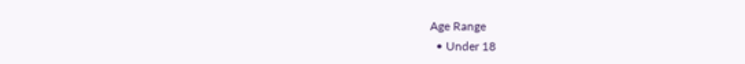Age Range
  • Under 18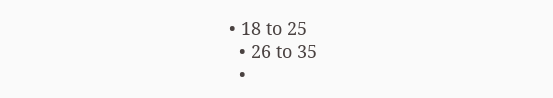• 18 to 25
  • 26 to 35
  •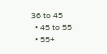36 to 45
  • 45 to 55
  • 55+